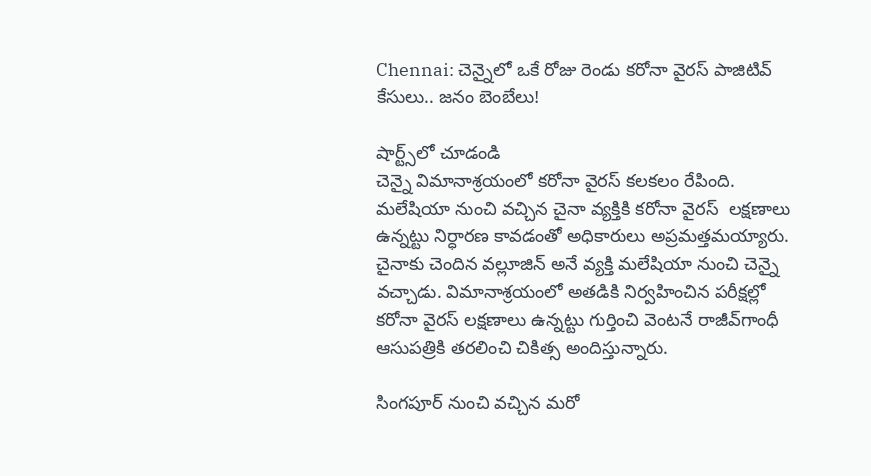Chennai: చెన్నైలో ఒకే రోజు రెండు కరోనా వైరస్ పాజిటివ్ కేసులు.. జనం బెంబేలు!

షార్ట్స్‌లో చూడండి
చెన్నై విమానాశ్రయంలో కరోనా వైరస్ కలకలం రేపింది. మలేషియా నుంచి వచ్చిన చైనా వ్యక్తికి కరోనా వైరస్  లక్షణాలు ఉన్నట్టు నిర్ధారణ కావడంతో అధికారులు అప్రమత్తమయ్యారు. చైనాకు చెందిన వల్లూజిన్ అనే వ్యక్తి మలేషియా నుంచి చెన్నై వచ్చాడు. విమానాశ్రయంలో అతడికి నిర్వహించిన పరీక్షల్లో కరోనా వైరస్ లక్షణాలు ఉన్నట్టు గుర్తించి వెంటనే రాజీవ్‌గాంధీ ఆసుపత్రికి తరలించి చికిత్స అందిస్తున్నారు.

సింగపూర్ నుంచి వచ్చిన మరో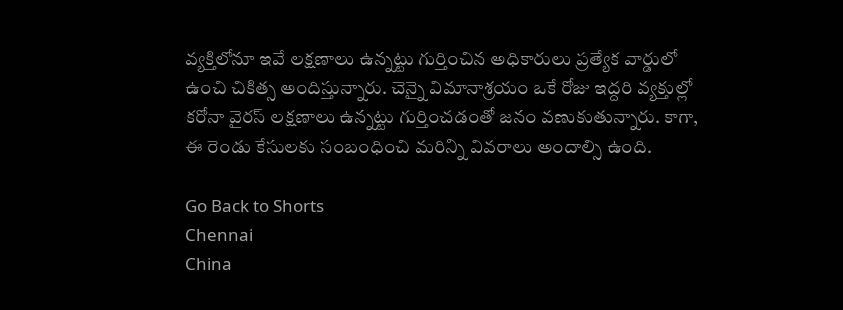వ్యక్తిలోనూ ఇవే లక్షణాలు ఉన్నట్టు గుర్తించిన అధికారులు ప్రత్యేక వార్డులో ఉంచి చికిత్స అందిస్తున్నారు. చెన్నై విమానాశ్రయం ఒకే రోజు ఇద్దరి వ్యక్తుల్లో కరోనా వైరస్ లక్షణాలు ఉన్నట్టు గుర్తించడంతో జనం వణుకుతున్నారు. కాగా, ఈ రెండు కేసులకు సంబంధించి మరిన్ని వివరాలు అందాల్సి ఉంది.

Go Back to Shorts
Chennai
China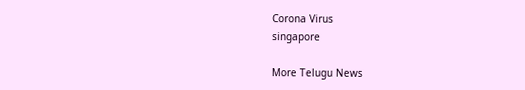Corona Virus
singapore

More Telugu News